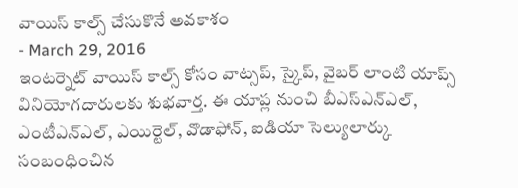వాయిస్ కాల్స్ చేసుకొనే అవకాశం
- March 29, 2016
ఇంటర్నెట్ వాయిస్ కాల్స్ కోసం వాట్సప్, స్కైప్, వైబర్ లాంటి యాప్స్ వినియోగదారులకు శుభవార్త. ఈ యాప్ల నుంచి బీఎస్ఎన్ఎల్, ఎంటీఎన్ఎల్, ఎయిర్టెల్, వొడాఫోన్, ఐడియా సెల్యులార్కు సంబంధించిన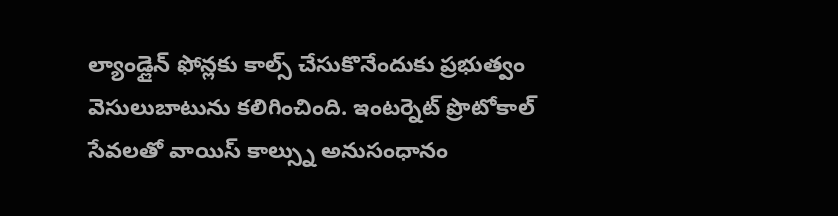ల్యాండ్లైన్ ఫోన్లకు కాల్స్ చేసుకొనేందుకు ప్రభుత్వం వెసులుబాటును కలిగించింది. ఇంటర్నెట్ ప్రొటోకాల్ సేవలతో వాయిస్ కాల్స్ను అనుసంధానం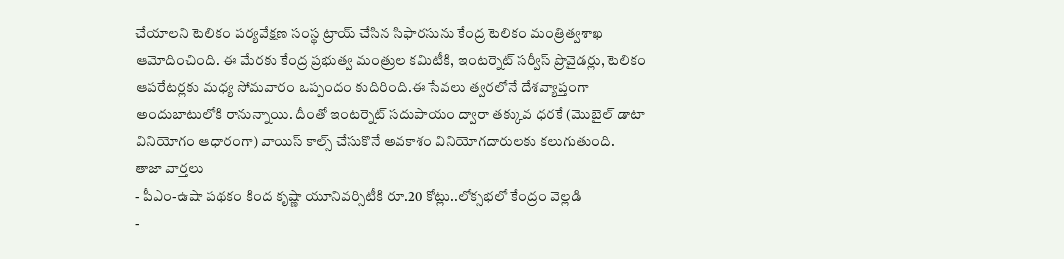చేయాలని టెలికం పర్యవేక్షణ సంస్థ ట్రాయ్ చేసిన సిఫారసును కేంద్ర టెలికం మంత్రిత్వశాఖ ఆమోదించింది. ఈ మేరకు కేంద్ర ప్రభుత్వ మంత్రుల కమిటీకి, ఇంటర్నెట్ సర్వీస్ ప్రొవైడర్లు, టెలికం ఆపరేటర్లకు మధ్య సోమవారం ఒప్పందం కుదిరింది.ఈ సేవలు త్వరలోనే దేశవ్యాప్తంగా అందుబాటులోకి రానున్నాయి. దీంతో ఇంటర్నెట్ సదుపాయం ద్వారా తక్కువ ధరకే (మొబైల్ డాటా వినియోగం ఆధారంగా) వాయిస్ కాల్స్ చేసుకొనే అవకాశం వినియోగదారులకు కలుగుతుంది.
తాజా వార్తలు
- పీఎం-ఉషా పథకం కింద కృష్ణా యూనివర్సిటీకి రూ.20 కోట్లు..లోక్సభలో కేంద్రం వెల్లడి
-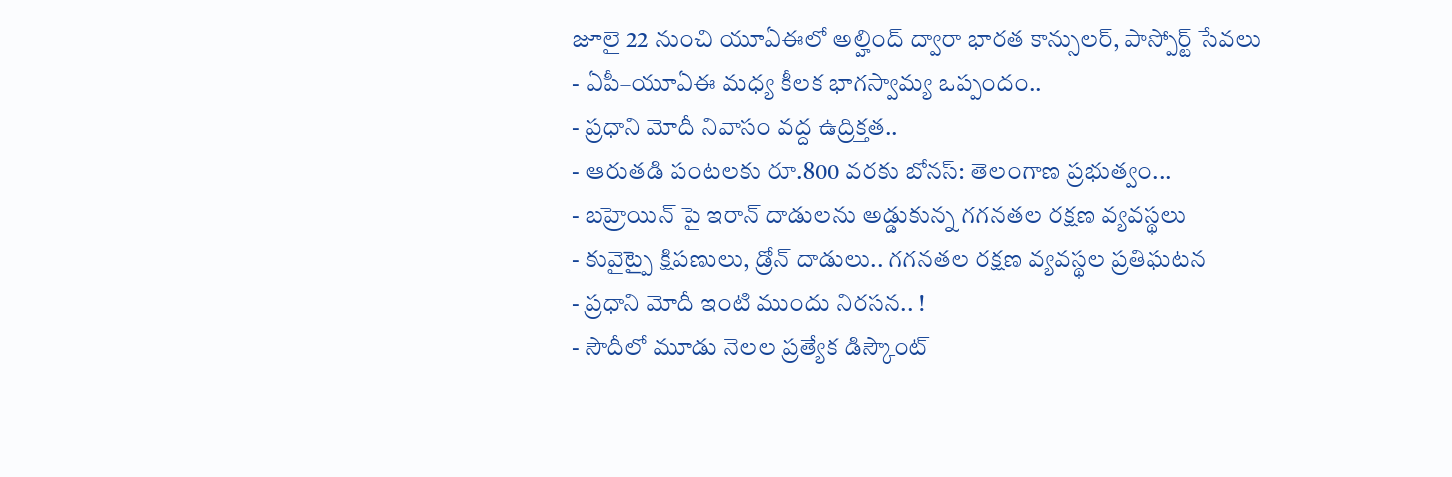జూలై 22 నుంచి యూఏఈలో అల్హింద్ ద్వారా భారత కాన్సులర్, పాస్పోర్ట్ సేవలు
- ఏపీ–యూఏఈ మధ్య కీలక భాగస్వామ్య ఒప్పందం..
- ప్రధాని మోదీ నివాసం వద్ద ఉద్రిక్తత..
- ఆరుతడి పంటలకు రూ.800 వరకు బోనస్: తెలంగాణ ప్రభుత్వం...
- బహ్రెయిన్ పై ఇరాన్ దాడులను అడ్డుకున్న గగనతల రక్షణ వ్యవస్థలు
- కువైట్పై క్షిపణులు, డ్రోన్ దాడులు.. గగనతల రక్షణ వ్యవస్థల ప్రతిఘటన
- ప్రధాని మోదీ ఇంటి ముందు నిరసన.. !
- సౌదీలో మూడు నెలల ప్రత్యేక డిస్కౌంట్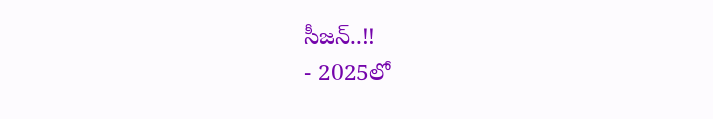సీజన్..!!
- 2025లో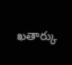ఖతార్కు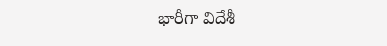భారీగా విదేశీ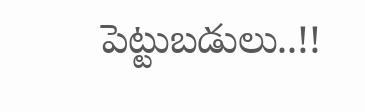పెట్టుబడులు..!!